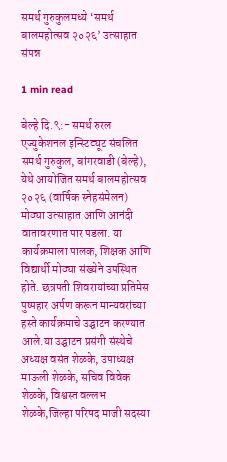समर्थ गुरुकुलमध्ये ‘समर्थ बालमहोत्सव २०२६’ उत्साहात संपन्न

1 min read

बेल्हे दि.९:- समर्थ रुरल एज्युकेशनल इन्स्टिट्यूट संचलित समर्थ गुरुकुल, बांगरवाडी (बेल्हे), येथे आयोजित समर्थ बालमहोत्सव २०२६ (वार्षिक स्नेहसंमेलन) मोठ्या उत्साहात आणि आनंदी वातावरणात पार पडला. या कार्यक्रमाला पालक, शिक्षक आणि विद्यार्थी मोठ्या संख्येने उपस्थित होते. छत्रपती शिवरायांच्या प्रतिमेस पुष्पहार अर्पण करून मान्यवरांच्या हस्ते कार्यक्रमाचे उद्घाटन करण्यात आले.या उद्घाटन प्रसंगी संस्थेचे अध्यक्ष वसंत शेळके, उपाध्यक्ष माऊली शेळके, सचिव विवेक शेळके, विश्वस्त वल्लभ शेळके,जिल्हा परिषद माजी सदस्या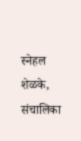स्नेहल शेळके, संचालिका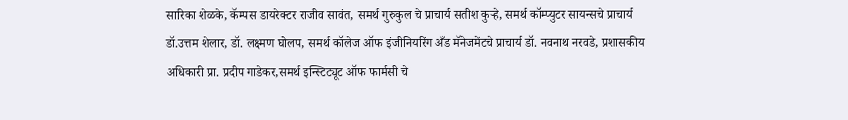सारिका शेळके, कॅम्पस डायरेक्टर राजीव सावंत, समर्थ गुरुकुल चे प्राचार्य सतीश कुऱ्हे, समर्थ कॉम्प्युटर सायन्सचे प्राचार्य डॉ.उत्तम शेलार, डॉ. लक्ष्मण घोलप, समर्थ कॉलेज ऑफ इंजीनियरिंग अँड मॅनेजमेंटचे प्राचार्य डॉ. नवनाथ नरवडे, प्रशासकीय अधिकारी प्रा. प्रदीप गाडेकर,समर्थ इन्स्टिट्यूट ऑफ फार्मसी चे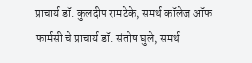प्राचार्य डॉ. कुलदीप रामटेके, समर्थ कॉलेज ऑफ फार्मसी चे प्राचार्य डॉ. संतोष घुले, समर्थ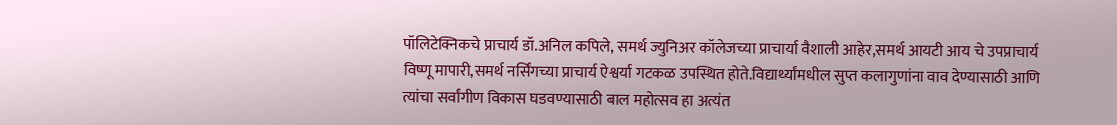पॉलिटेक्निकचे प्राचार्य डॉ.अनिल कपिले, समर्थ ज्युनिअर कॉलेजच्या प्राचार्या वैशाली आहेर,समर्थ आयटी आय चे उपप्राचार्य विष्णू मापारी,समर्थ नर्सिंगच्या प्राचार्य ऐश्वर्या गटकळ उपस्थित होते.विद्यार्थ्यांमधील सुप्त कलागुणांना वाव देण्यासाठी आणि त्यांचा सर्वांगीण विकास घडवण्यासाठी बाल महोत्सव हा अत्यंत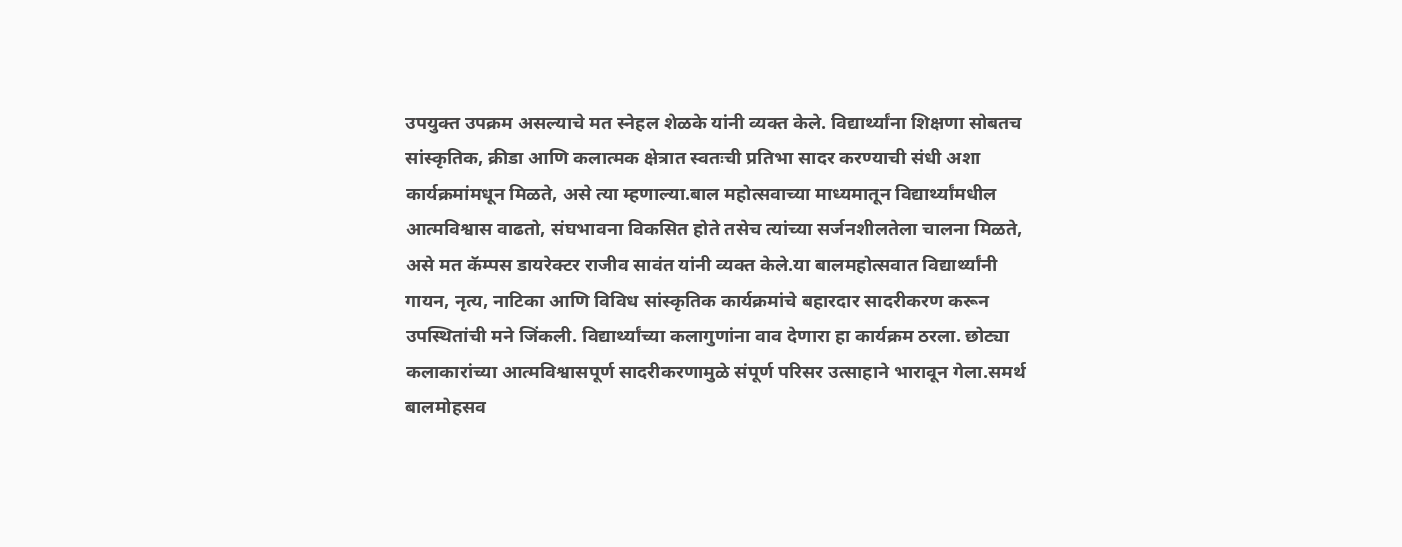उपयुक्त उपक्रम असल्याचे मत स्नेहल शेळके यांनी व्यक्त केले. विद्यार्थ्यांना शिक्षणा सोबतच सांस्कृतिक, क्रीडा आणि कलात्मक क्षेत्रात स्वतःची प्रतिभा सादर करण्याची संधी अशा कार्यक्रमांमधून मिळते, असे त्या म्हणाल्या.बाल महोत्सवाच्या माध्यमातून विद्यार्थ्यांमधील आत्मविश्वास वाढतो, संघभावना विकसित होते तसेच त्यांच्या सर्जनशीलतेला चालना मिळते, असे मत कॅम्पस डायरेक्टर राजीव सावंत यांनी व्यक्त केले.या बालमहोत्सवात विद्यार्थ्यांनी गायन, नृत्य, नाटिका आणि विविध सांस्कृतिक कार्यक्रमांचे बहारदार सादरीकरण करून उपस्थितांची मने जिंकली. विद्यार्थ्यांच्या कलागुणांना वाव देणारा हा कार्यक्रम ठरला. छोट्या कलाकारांच्या आत्मविश्वासपूर्ण सादरीकरणामुळे संपूर्ण परिसर उत्साहाने भारावून गेला.समर्थ बालमोहसव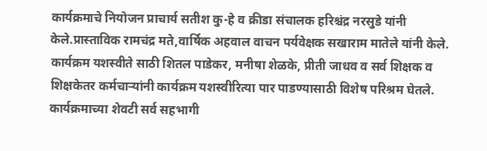कार्यक्रमाचे नियोजन प्राचार्य सतीश कु-हे व क्रीडा संचालक हरिश्चंद्र नरसुडे यांनी केले.प्रास्ताविक रामचंद्र मते,वार्षिक अहवाल वाचन पर्यवेक्षक सखाराम मातेले यांनी केले. कार्यक्रम यशस्वीते साठी शितल पाडेकर, मनीषा शेळके, प्रीती जाधव व सर्व शिक्षक व शिक्षकेतर कर्मचाऱ्यांनी कार्यक्रम यशस्वीरित्या पार पाडण्यासाठी विशेष परिश्रम घेतले. कार्यक्रमाच्या शेवटी सर्व सहभागी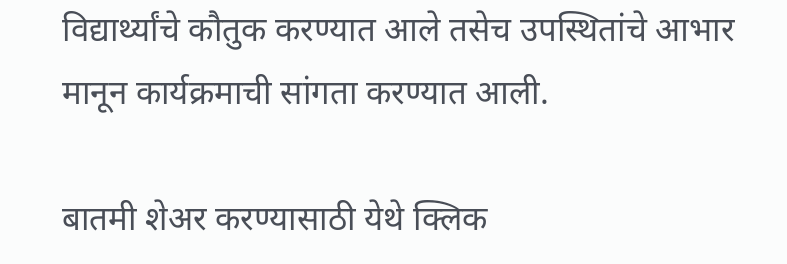विद्यार्थ्यांचे कौतुक करण्यात आले तसेच उपस्थितांचे आभार मानून कार्यक्रमाची सांगता करण्यात आली.

बातमी शेअर करण्यासाठी येथे क्लिक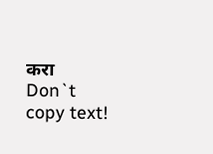करा
Don`t copy text!